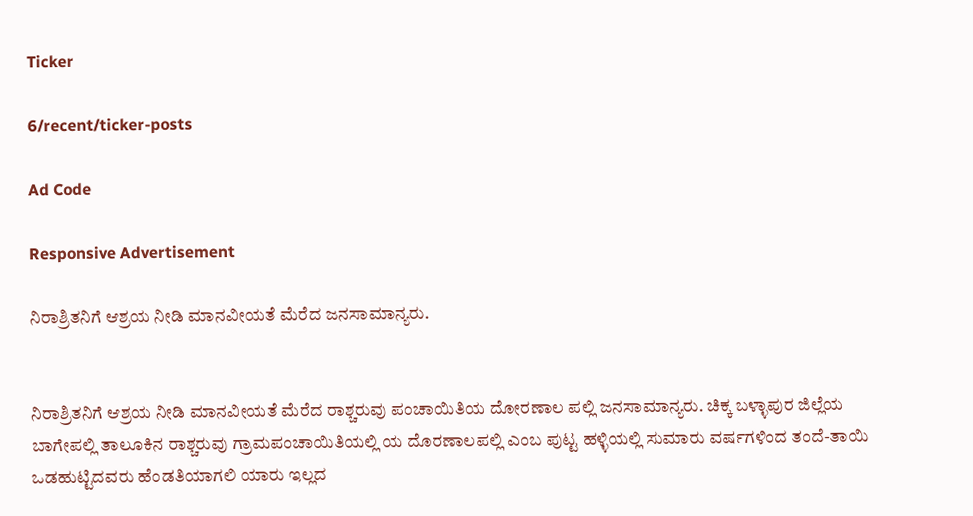Ticker

6/recent/ticker-posts

Ad Code

Responsive Advertisement

ನಿರಾಶ್ರಿತನಿಗೆ ಆಶ್ರಯ ನೀಡಿ ಮಾನವೀಯತೆ ಮೆರೆದ ಜನಸಾಮಾನ್ಯರು.


ನಿರಾಶ್ರಿತನಿಗೆ ಆಶ್ರಯ ನೀಡಿ ಮಾನವೀಯತೆ ಮೆರೆದ ರಾಶ್ಚರುವು ಪಂಚಾಯಿತಿಯ ದೋರಣಾಲ ಪಲ್ಲಿ ಜನಸಾಮಾನ್ಯರು. ಚಿಕ್ಕ ಬಳ್ಳಾಪುರ ಜಿಲ್ಲೆಯ ಬಾಗೇಪಲ್ಲಿ ತಾಲೂಕಿನ ರಾಶ್ಚರುವು ಗ್ರಾಮಪಂಚಾಯಿತಿಯಲ್ಲಿ ಯ ದೊರಣಾಲಪಲ್ಲಿ ಎಂಬ ಪುಟ್ಟ ಹಳ್ಳಿಯಲ್ಲಿ ಸುಮಾರು ವರ್ಷಗಳಿಂದ ತಂದೆ-ತಾಯಿ ಒಡಹುಟ್ಟಿದವರು ಹೆಂಡತಿಯಾಗಲಿ ಯಾರು ಇಲ್ಲದ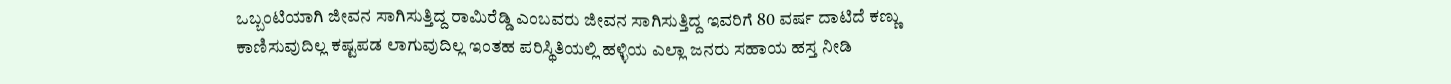ಒಬ್ಬಂಟಿಯಾಗಿ ಜೀವನ ಸಾಗಿಸುತ್ತಿದ್ದ ರಾಮಿರೆಡ್ಡಿ ಎಂಬವರು ಜೀವನ ಸಾಗಿಸುತ್ತಿದ್ದ ಇವರಿಗೆ 80 ವರ್ಷ ದಾಟಿದೆ ಕಣ್ಣು ಕಾಣಿಸುವುದಿಲ್ಲ ಕಷ್ಟಪಡ ಲಾಗುವುದಿಲ್ಲ ಇಂತಹ ಪರಿಸ್ಥಿತಿಯಲ್ಲಿ ಹಳ್ಳಿಯ ಎಲ್ಲಾ ಜನರು ಸಹಾಯ ಹಸ್ತ ನೀಡಿ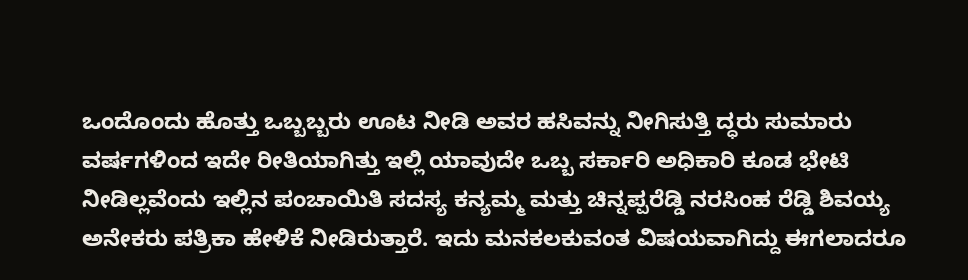ಒಂದೊಂದು ಹೊತ್ತು ಒಬ್ಬಬ್ಬರು ಊಟ ನೀಡಿ ಅವರ ಹಸಿವನ್ನು ನೀಗಿಸುತ್ತಿ ದ್ಧರು ಸುಮಾರು ವರ್ಷಗಳಿಂದ ಇದೇ ರೀತಿಯಾಗಿತ್ತು ಇಲ್ಲಿ ಯಾವುದೇ ಒಬ್ಬ ಸರ್ಕಾರಿ ಅಧಿಕಾರಿ ಕೂಡ ಭೇಟಿ ನೀಡಿಲ್ಲವೆಂದು ಇಲ್ಲಿನ ಪಂಚಾಯಿತಿ ಸದಸ್ಯ ಕನ್ಯಮ್ಮ ಮತ್ತು ಚಿನ್ನಪ್ಪರೆಡ್ಡಿ ನರಸಿಂಹ ರೆಡ್ಡಿ ಶಿವಯ್ಯ ಅನೇಕರು ಪತ್ರಿಕಾ ಹೇಳಿಕೆ ನೀಡಿರುತ್ತಾರೆ. ಇದು ಮನಕಲಕುವಂತ ವಿಷಯವಾಗಿದ್ದು ಈಗಲಾದರೂ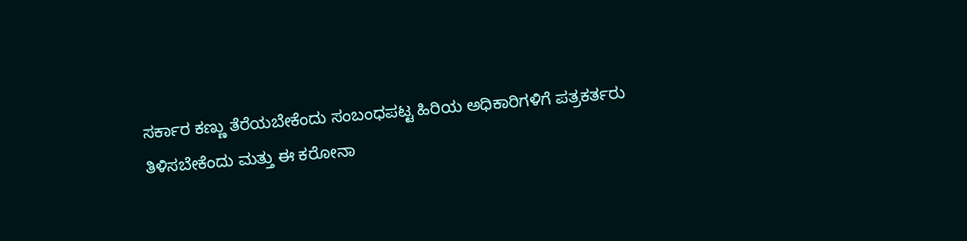ಸರ್ಕಾರ ಕಣ್ಣು ತೆರೆಯಬೇಕೆಂದು ಸಂಬಂಧಪಟ್ಟ ಹಿರಿಯ ಅಧಿಕಾರಿಗಳಿಗೆ ಪತ್ರಕರ್ತರು ತಿಳಿಸಬೇಕೆಂದು ಮತ್ತು ಈ ಕರೋನಾ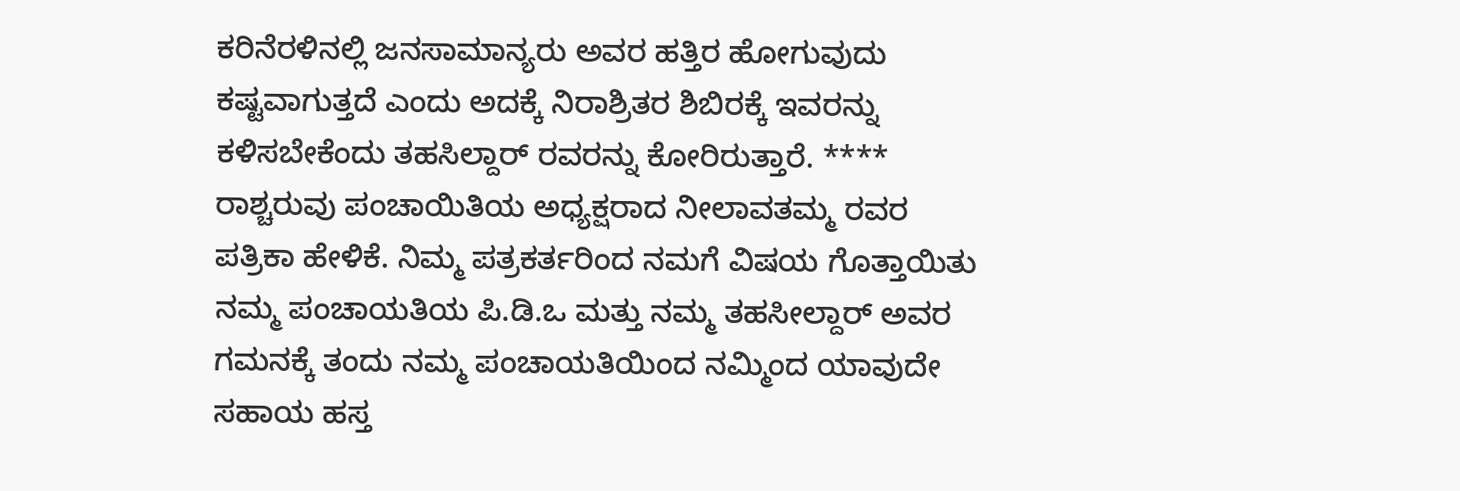ಕರಿನೆರಳಿನಲ್ಲಿ ಜನಸಾಮಾನ್ಯರು ಅವರ ಹತ್ತಿರ ಹೋಗುವುದು ಕಷ್ಟವಾಗುತ್ತದೆ ಎಂದು ಅದಕ್ಕೆ ನಿರಾಶ್ರಿತರ ಶಿಬಿರಕ್ಕೆ ಇವರನ್ನು ಕಳಿಸಬೇಕೆಂದು ತಹಸಿಲ್ದಾರ್ ರವರನ್ನು ಕೋರಿರುತ್ತಾರೆ. **** ರಾಶ್ಚರುವು ಪಂಚಾಯಿತಿಯ ಅಧ್ಯಕ್ಷರಾದ ನೀಲಾವತಮ್ಮ ರವರ ಪತ್ರಿಕಾ ಹೇಳಿಕೆ. ನಿಮ್ಮ ಪತ್ರಕರ್ತರಿಂದ ನಮಗೆ ವಿಷಯ ಗೊತ್ತಾಯಿತು ನಮ್ಮ ಪಂಚಾಯತಿಯ ಪಿ.ಡಿ.ಒ ಮತ್ತು ನಮ್ಮ ತಹಸೀಲ್ದಾರ್ ಅವರ ಗಮನಕ್ಕೆ ತಂದು ನಮ್ಮ ಪಂಚಾಯತಿಯಿಂದ ನಮ್ಮಿಂದ ಯಾವುದೇ ಸಹಾಯ ಹಸ್ತ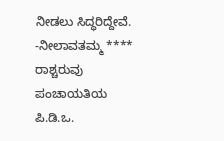ನೀಡಲು ಸಿದ್ಧರಿದ್ದೇವೆ. -ನೀಲಾವತಮ್ಮ **** ರಾಶ್ಚರುವು ಪಂಚಾಯತಿಯ ಪಿ.ಡಿ.ಒ.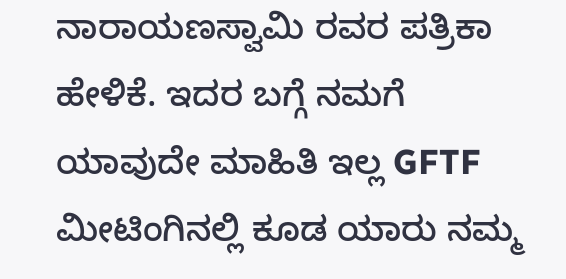ನಾರಾಯಣಸ್ವಾಮಿ ರವರ ಪತ್ರಿಕಾ ಹೇಳಿಕೆ. ಇದರ ಬಗ್ಗೆ ನಮಗೆ ಯಾವುದೇ ಮಾಹಿತಿ ಇಲ್ಲ GFTF ಮೀಟಿಂಗಿನಲ್ಲಿ ಕೂಡ ಯಾರು ನಮ್ಮ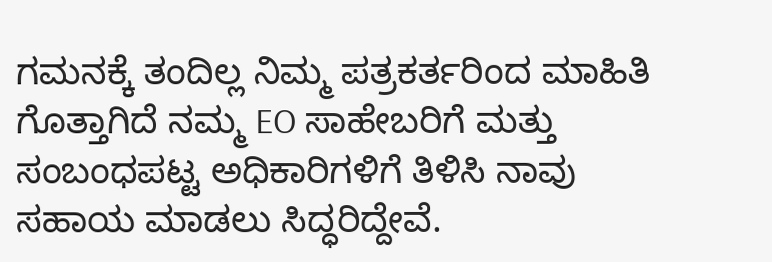ಗಮನಕ್ಕೆ ತಂದಿಲ್ಲ ನಿಮ್ಮ ಪತ್ರಕರ್ತರಿಂದ ಮಾಹಿತಿ ಗೊತ್ತಾಗಿದೆ ನಮ್ಮ EO ಸಾಹೇಬರಿಗೆ ಮತ್ತು ಸಂಬಂಧಪಟ್ಟ ಅಧಿಕಾರಿಗಳಿಗೆ ತಿಳಿಸಿ ನಾವು ಸಹಾಯ ಮಾಡಲು ಸಿದ್ಧರಿದ್ದೇವೆ.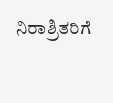ನಿರಾಶ್ರಿತರಿಗೆ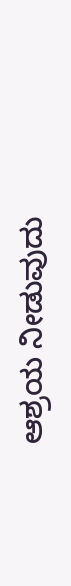ಆಶ್ರಯ ನೀಡುವುದು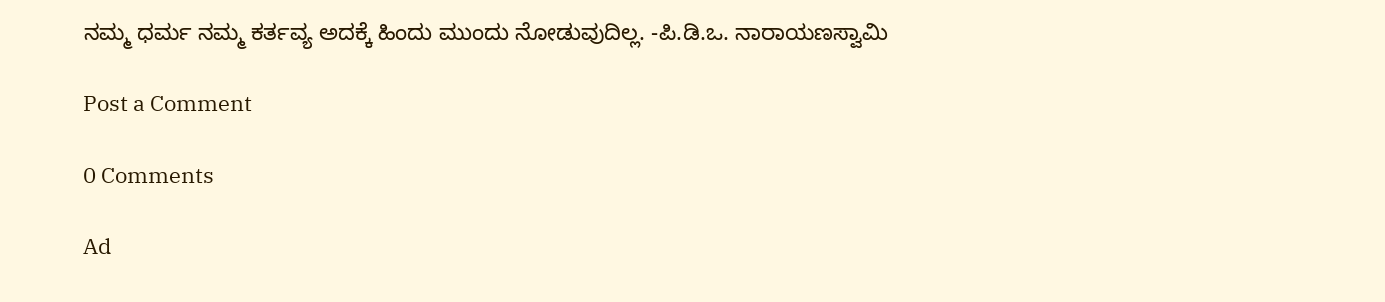ನಮ್ಮ ಧರ್ಮ ನಮ್ಮ ಕರ್ತವ್ಯ ಅದಕ್ಕೆ ಹಿಂದು ಮುಂದು ನೋಡುವುದಿಲ್ಲ. -ಪಿ.ಡಿ.ಒ. ನಾರಾಯಣಸ್ವಾಮಿ

Post a Comment

0 Comments

Ad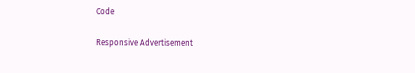Code

Responsive Advertisement